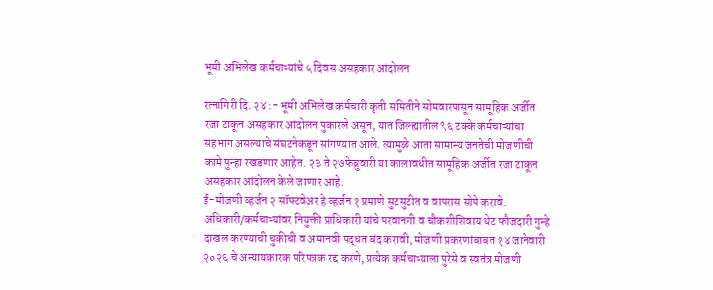भूमी अभिलेख कर्मचाऱ्यांचे ५ दिवस असहकार आंदोलन

रत्नागिरी दि. २४ :- भूमी अभिलेख कर्मचारी कृती समितीने सोमवारपासून सामूहिक अर्जीत रजा टाकून असहकार आंदोलन पुकारले असून, यात जिल्ह्यातील ९६ टक्के कर्मचाऱ्यांचा सहभाग असल्याचे संघटनेकडून सांगण्यात आले. त्यामुळे आता सामान्य जनतेची मोजणीची कामे पुन्हा रखडणार आहेत. २३ ते २७फेब्रुवारी या कालावधीत सामूहिक अर्जीत रजा टाकून असहकार आंदोलन केले जाणार आहे.
ई-मोजणी व्हर्जन २ सॉफ्टवेअर हे व्हर्जन १ प्रमाणे सुटसुटीत व वापरास सोपे करावे. अधिकारी/कर्मचाऱ्यांवर नियुक्ती प्राधिकारी यांचे परवानगी व चौकशीशिवाय थेट फौजदारी गुन्हे दाखल करण्याची चुकीची व अमानवी पद्धत बंद करावी, मोजणी प्रकरणांबाबत १४ जानेवारी २०२६ चे अन्यायकारक परिपत्रक रद्द करणे, प्रत्येक कर्मचाऱ्याला पुरेसे व स्वतंत्र मोजणी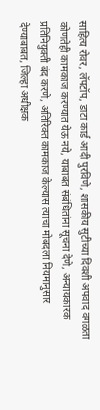साहित्य रोवर, लॅपटॉप, डाटा कार्ड आदी पुरविणे, शासकीय सुटीच्या दिवशी अपवाद वगळता कोणतेही कामकाज करण्यात येऊ नये, याबाबत संबंधितांना सूचना देणे, अन्यायकारक प्रतिनियुक्ती बंद करणे, अतिरिक्त कामकाज केल्यास त्याचा मोबदला नियमानुसार देण्याबाबत, जिल्हा अधीक्षक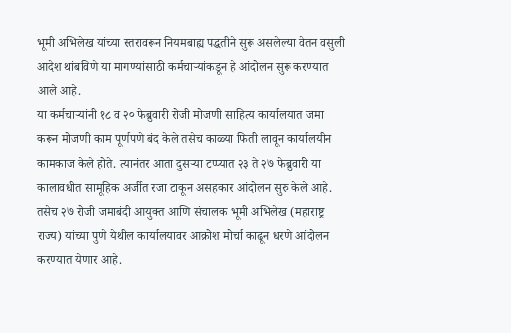भूमी अभिलेख यांच्या स्तरावरून नियमबाह्य पद्धतीने सुरू असलेल्या वेतन वसुली आदेश थांबविणे या मागण्यांसाठी कर्मचाऱ्यांकडून हे आंदोलन सुरू करण्यात आले आहे.
या कर्मचाऱ्यांनी १८ व २० फेब्रुवारी रोजी मोजणी साहित्य कार्यालयात जमा करून मोजणी काम पूर्णपणे बंद केले तसेच काळ्या फिती लावून कार्यालयीन कामकाज केले होते. त्यानंतर आता दुसऱ्या टप्प्यात २३ ते २७ फेब्रुवारी या कालावधीत सामूहिक अर्जीत रजा टाकून असहकार आंदोलन सुरु केले आहे. तसेच २७ रोजी जमाबंदी आयुक्त आणि संचालक भूमी अभिलेख (महाराष्ट्र राज्य) यांच्या पुणे येथील कार्यालयावर आक्रोश मोर्चा काढून धरणे आंदोलन करण्यात येणार आहे.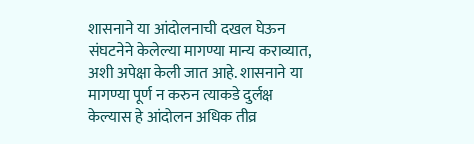शासनाने या आंदोलनाची दखल घेऊन संघटनेने केलेल्या मागण्या मान्य कराव्यात, अशी अपेक्षा केली जात आहे. शासनाने या मागण्या पूर्ण न करुन त्याकडे दुर्लक्ष केल्यास हे आंदोलन अधिक तीव्र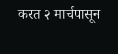करत २ मार्चपासून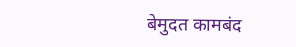बेमुदत कामबंद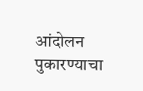आंदोलन पुकारण्याचा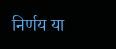निर्णय या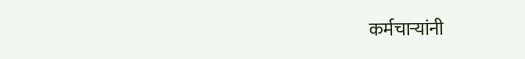कर्मचाऱ्यांनी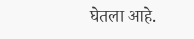घेतला आहे.